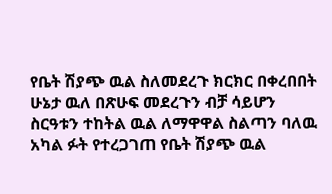የቤት ሽያጭ ዉል ስለመደረጉ ክርክር በቀረበበት ሁኔታ ዉለ በጽሁፍ መደረጉን ብቻ ሳይሆን ስርዓቱን ተከትል ዉል ለማዋዋል ስልጣን ባለዉ አካል ፉት የተረጋገጠ የቤት ሽያጭ ዉል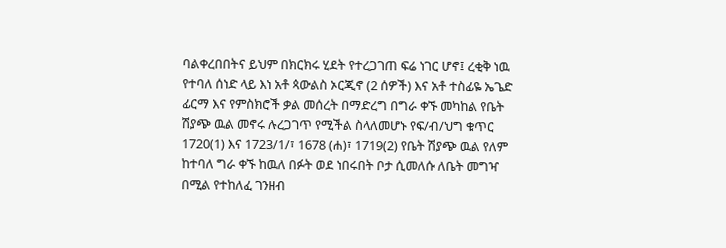ባልቀረበበትና ይህም በክርክሩ ሂደት የተረጋገጠ ፍሬ ነገር ሆኖ፤ ረቂቅ ነዉ የተባለ ሰነድ ላይ እነ አቶ ጳውልስ ኦርጂኖ (2 ሰዎች) እና አቶ ተስፊዬ ኤጌድ ፊርማ እና የምስክሮች ቃል መሰረት በማድረግ በግራ ቀኙ መካከል የቤት ሽያጭ ዉል መኖሩ ሉረጋገጥ የሚችል ስላለመሆኑ የፍ/ብ/ህግ ቁጥር 1720(1) እና 1723/1/፣ 1678 (ሐ)፣ 1719(2) የቤት ሽያጭ ዉል የለም ከተባለ ግራ ቀኙ ከዉለ በፉት ወደ ነበሩበት ቦታ ሲመለሱ ለቤት መግዣ በሚል የተከለፈ ገንዘብ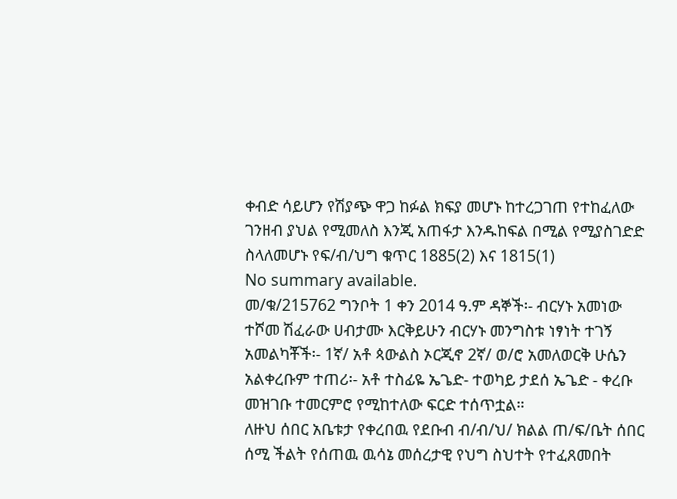ቀብድ ሳይሆን የሽያጭ ዋጋ ከፉል ክፍያ መሆኑ ከተረጋገጠ የተከፈለው ገንዘብ ያህል የሚመለስ እንጂ አጠፋታ እንዱከፍል በሚል የሚያስገድድ ስላለመሆኑ የፍ/ብ/ህግ ቁጥር 1885(2) እና 1815(1)
No summary available.
መ/ቁ/215762 ግንቦት 1 ቀን 2014 ዓ.ም ዳኞች፡- ብርሃኑ አመነው ተሾመ ሽፈራው ሀብታሙ እርቅይሁን ብርሃኑ መንግስቱ ነፃነት ተገኝ አመልካቾች፡- 1ኛ/ አቶ ጳውልስ ኦርጂኖ 2ኛ/ ወ/ሮ አመለወርቅ ሁሴን አልቀረቡም ተጠሪ፡- አቶ ተስፊዬ ኤጌድ- ተወካይ ታደሰ ኤጌድ - ቀረቡ መዝገቡ ተመርምሮ የሚከተለው ፍርድ ተሰጥቷል።
ለዙህ ሰበር አቤቱታ የቀረበዉ የደቡብ ብ/ብ/ህ/ ክልል ጠ/ፍ/ቤት ሰበር ሰሚ ችልት የሰጠዉ ዉሳኔ መሰረታዊ የህግ ስህተት የተፈጸመበት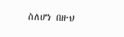ስለሆነ በዙህ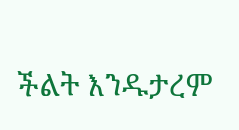ችልት እንዱታረም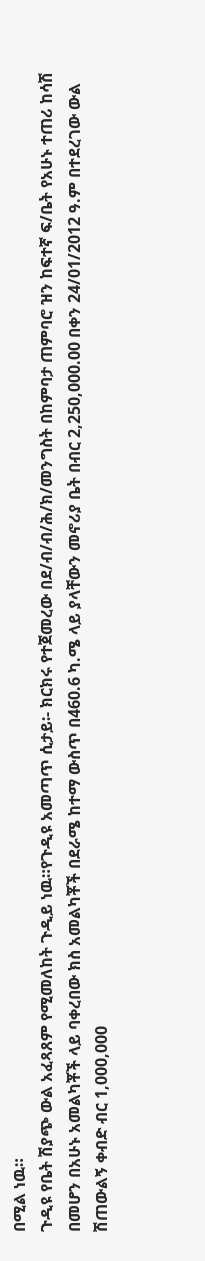በሚል ነዉ።
ጉዲዩ የቤት ሽያጭ ውል አፈጻጸም የሚመለከት ጉዲይ ነዉ።የጉዲዩ አመጣጥ ሲታይ፡- ክርክሩ የተጀመረው በደ/ብ/ብ/ሕ/ክ/መንግስት በከምባታ ጠምባሮ ዝን ከፍተኛ ፍ/ቤት የአሁኑ ተጠሪ ከሳሽ በመሆን በአሁኑ አመልካቾች ላይ ባቀረበው ክስ አመልካቾች በደራሜ ከተማ ውስጥ በ460.6 ካ.ሜ ላይ ያላቸውን መኖሪያ ቤት በብር 2,250,000.00 በቀን 24/01/2012 ዓ.ም በተደረገው ውል ሽጠውልኝ ቀብድ ብር 1,000,000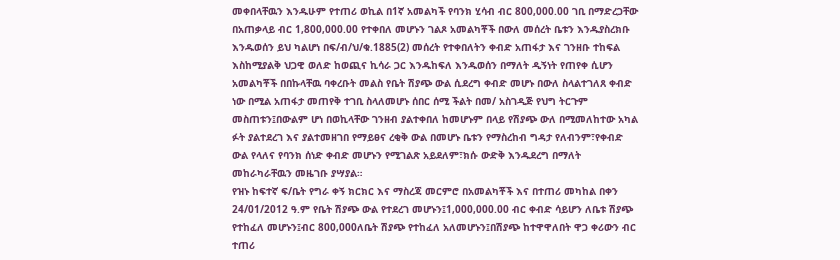መቀበላቸዉን እንዱሁም የተጠሪ ወኪል በ1ኛ አመልካች የባንክ ሂሳብ ብር 800,000.00 ገቢ በማድረጋቸው በአጠቃላይ ብር 1,800,000.00 የተቀበለ መሆኑን ገልጾ አመልካቾች በውለ መሰረት ቤቱን እንዱያስረክቡ እንዱወሰን ይህ ካልሆነ በፍ/ብ/ህ/ቁ.1885(2) መሰረት የተቀበለትን ቀብድ አጠፋታ እና ገንዘቡ ተከፍል እስከሚያልቅ ህጋዊ ወለድ ከወጪና ኪሳራ ጋር እንዱከፍለ እንዱወሰን በማለት ዲኝነት የጠየቀ ሲሆን አመልካቾች በበኩላቸዉ ባቀረቡት መልስ የቤት ሽያጭ ውል ሲደረግ ቀብድ መሆኑ በውለ ስላልተገለጸ ቀብድ ነው በሚል አጠፋታ መጠየቅ ተገቢ ስላለመሆኑ ሰበር ሰሚ ችልት በመ/ አስገዲጅ የህግ ትርጉም መስጠቱን፤በውልም ሆነ በወኪላቸው ገንዘብ ያልተቀበለ ከመሆኑም በላይ የሽያጭ ውለ በሚመለከተው አካል ፉት ያልተደረገ እና ያልተመዘገበ የማይፀና ረቂቅ ውል በመሆኑ ቤቱን የማስረከብ ግዳታ የለብንም፣የቀብድ ውል የላለና የባንክ ሰነድ ቀብድ መሆኑን የሚገልጽ አይደለም፣ክሱ ውድቅ እንዱደረግ በማለት መከራካራቸዉን መዜገቡ ያሣያል።
የዝኑ ከፍተኛ ፍ/ቤት የግራ ቀኝ ክርክር እና ማስረጃ መርምሮ በአመልካቾች እና በተጠሪ መካከል በቀን 24/01/2012 ዓ.ም የቤት ሽያጭ ውል የተደረገ መሆኑን፤1,000,000.00 ብር ቀብድ ሳይሆን ለቤቱ ሽያጭ የተከፈለ መሆኑን፤ብር 800,000ለቤት ሽያጭ የተከፈለ አለመሆኑን፤በሽያጭ ከተዋዋለበት ዋጋ ቀሪውን ብር ተጠሪ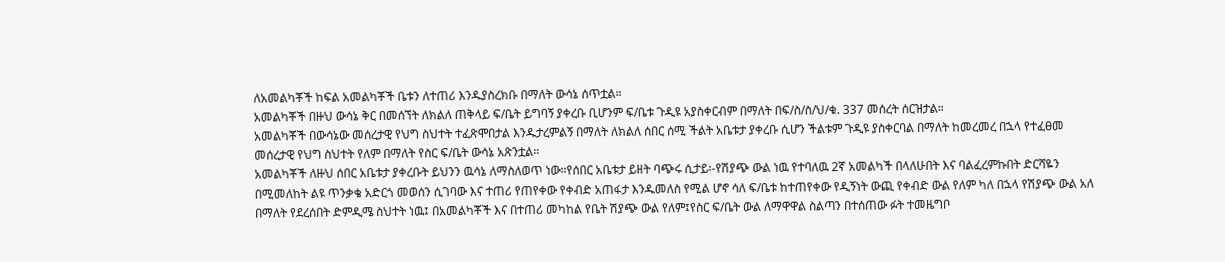ለአመልካቾች ከፍል አመልካቾች ቤቱን ለተጠሪ እንዱያስረክቡ በማለት ውሳኔ ሰጥቷል።
አመልካቾች በዙህ ውሳኔ ቅር በመሰኘት ለክልለ ጠቅላይ ፍ/ቤት ይግባኝ ያቀረቡ ቢሆንም ፍ/ቤቱ ጉዲዩ አያስቀርብም በማለት በፍ/ስ/ስ/ህ/ቁ. 337 መሰረት ሰርዝታል።
አመልካቾች በውሳኔው መሰረታዊ የህግ ስህተት ተፈጽሞበታል እንዱታረምልኝ በማለት ለክልለ ሰበር ሰሚ ችልት አቤቱታ ያቀረቡ ሲሆን ችልቱም ጉዲዩ ያስቀርባል በማለት ከመረመረ በኋላ የተፈፀመ መሰረታዊ የህግ ስህተት የለም በማለት የስር ፍ/ቤት ውሳኔ አጽንቷል።
አመልካቾች ለዙህ ሰበር አቤቱታ ያቀረቡት ይህንን ዉሳኔ ለማስለወጥ ነው።የሰበር አቤቱታ ይዘት ባጭሩ ሲታይ፡-የሽያጭ ውል ነዉ የተባለዉ 2ኛ አመልካች በላለሁበት እና ባልፈረምኩበት ድርሻዬን በሚመለከት ልዩ ጥንቃቄ አድርጎ መወሰን ሲገባው እና ተጠሪ የጠየቀው የቀብድ አጠፋታ እንዱመለስ የሚል ሆኖ ሳለ ፍ/ቤቱ ከተጠየቀው የዲኝነት ውጪ የቀብድ ውል የለም ካለ በኋላ የሽያጭ ውል አለ በማለት የደረሰበት ድምዲሜ ስህተት ነዉ፤ በአመልካቾች እና በተጠሪ መካከል የቤት ሽያጭ ውል የለም፤የስር ፍ/ቤት ውል ለማዋዋል ስልጣን በተሰጠው ፉት ተመዜግቦ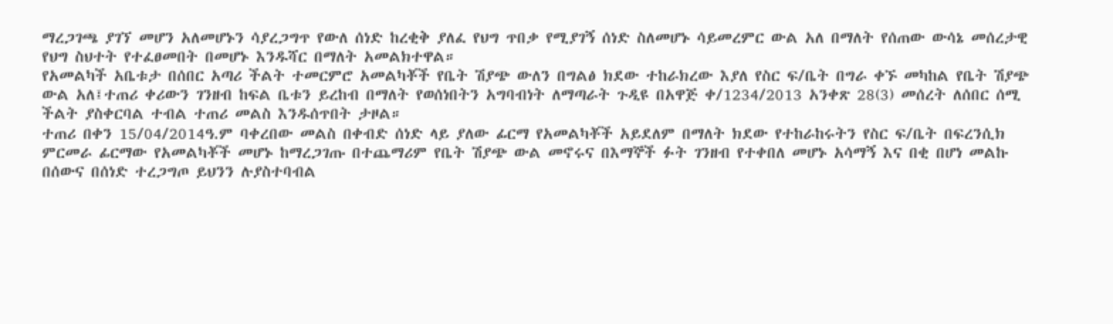ማረጋገጫ ያገኘ መሆን አለመሆኑን ሳያረጋግጥ የውለ ሰነድ ከረቂቅ ያለፈ የህግ ጥበቃ የሚያገኝ ሰነድ ስለመሆኑ ሳይመረምር ውል አለ በማለት የሰጠው ውሳኔ መሰረታዊ የህግ ስህተት የተፈፀመበት በመሆኑ እንዱሻር በማለት አመልክተዋል።
የአመልካች አቤቱታ በሰበር አጣሪ ችልት ተመርምሮ አመልካቾች የቤት ሽያጭ ውለን በግልፅ ክደው ተከራክረው እያለ የስር ፍ/ቤት በግራ ቀኙ መካከል የቤት ሽያጭ ውል አለ፤ተጠሪ ቀሪውን ገንዘብ ከፍል ቤቱን ይረከብ በማለት የወሰነበትን አግባብነት ለማጣራት ጉዲዩ በአዋጅ ቀ/1234/2013 አንቀጽ 28(3) መሰረት ለሰበር ሰሚ ችልት ያስቀርባል ተብል ተጠሪ መልስ እንዱሰጥበት ታዞል።
ተጠሪ በቀን 15/04/2014ዓ.ም ባቀረበው መልስ በቀብድ ሰነድ ላይ ያለው ፊርማ የአመልካቾች አይደለም በማለት ክደው የተከራከሩትን የስር ፍ/ቤት በፍረንሲክ ምርመራ ፊርማው የአመልካቾች መሆኑ ከማረጋገጡ በተጨማሪም የቤት ሽያጭ ውል መኖሩና በእማኞች ፉት ገንዘብ የተቀበለ መሆኑ አሳማኝ እና በቂ በሆነ መልኩ በሰውና በሰነድ ተረጋግጦ ይህንን ሉያስተባብል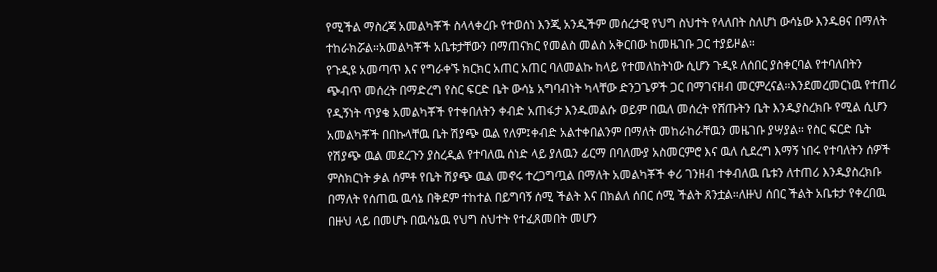የሚችል ማስረጃ አመልካቾች ስላላቀረቡ የተወሰነ እንጂ አንዲችም መሰረታዊ የህግ ስህተት የላለበት ስለሆነ ውሳኔው እንዱፀና በማለት ተከራክሯል።አመልካቾች አቤቱታቸውን በማጠናክር የመልስ መልስ አቅርበው ከመዜገቡ ጋር ተያይዞል።
የጉዲዩ አመጣጥ እና የግራቀኙ ክርክር አጠር አጠር ባለመልኩ ከላይ የተመለከትነው ሲሆን ጉዲዩ ለሰበር ያስቀርባል የተባለበትን ጭብጥ መሰረት በማድረግ የስር ፍርድ ቤት ውሳኔ አግባብነት ካላቸው ድንጋጌዎች ጋር በማገናዘብ መርምረናል።እንደመረመርነዉ የተጠሪ የዲኝነት ጥያቄ አመልካቾች የተቀበለትን ቀብድ አጠፋታ እንዱመልሱ ወይም በዉለ መሰረት የሸጡትን ቤት እንዱያስረክቡ የሚል ሲሆን አመልካቾች በበኩላቸዉ ቤት ሽያጭ ዉል የለም፤ቀብድ አልተቀበልንም በማለት መከራከራቸዉን መዜገቡ ያሣያል። የስር ፍርድ ቤት የሽያጭ ዉል መደረጉን ያስረዲል የተባለዉ ሰነድ ላይ ያለዉን ፊርማ በባለሙያ አስመርምሮ እና ዉለ ሲደረግ እማኝ ነበሩ የተባለትን ሰዎች ምስክርነት ቃል ሰምቶ የቤት ሽያጭ ዉል መኖሩ ተረጋግጧል በማለት አመልካቾች ቀሪ ገንዘብ ተቀብለዉ ቤቱን ለተጠሪ እንዱያስረክቡ በማለት የሰጠዉ ዉሳኔ በቅደም ተከተል በይግባኝ ሰሚ ችልት እና በክልለ ሰበር ሰሚ ችልት ጸንቷል።ለዙህ ሰበር ችልት አቤቱታ የቀረበዉ በዙህ ላይ በመሆኑ በዉሳኔዉ የህግ ስህተት የተፈጸመበት መሆን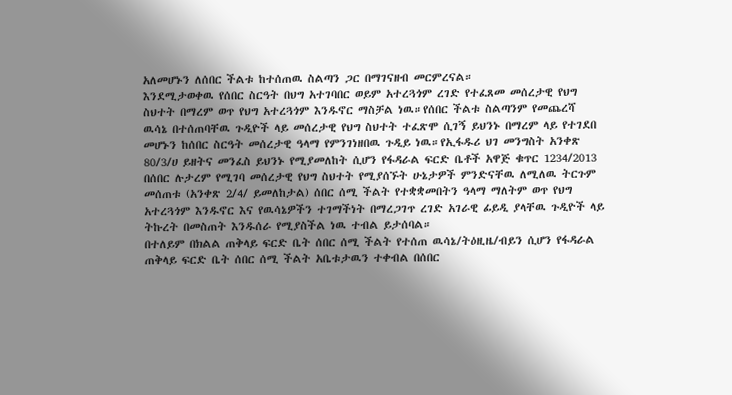አለመሆኑን ለሰበር ችልቱ ከተሰጠዉ ስልጣን ጋር በማገናዘብ መርምረናል።
እንደሚታወቀዉ የሰበር ስርዓት በህግ አተገባበር ወይም አተረጓጎም ረገድ የተፈጸመ መሰረታዊ የህግ ስህተት በማረም ወጥ የህግ አተረጓጎም እንዱኖር ማስቻል ነዉ።የሰበር ችልቱ ስልጣንም የመጨረሻ ዉሳኔ በተሰጠባቸዉ ጉዲዮች ላይ መሰረታዊ የህግ ስህተት ተፈጽሞ ሲገኝ ይህንኑ በማረም ላይ የተገደበ መሆኑን ከሰበር ስርዓት መሰረታዊ ዓላማ የምንገነዘበዉ ጉዲይ ነዉ።የኢፋዱሪ ህገ መንግስት አንቀጽ 80/3/ሀ ይዘትና መንፈስ ይህንኑ የሚያመለከት ሲሆን የፋዳራል ፍርድ ቤቶች አዋጅ ቁጥር 1234/2013 በሰበር ሉታረም የሚገባ መሰረታዊ የህግ ስህተት የሚያሰኙት ሁኔታዎች ምንድናቸዉ ለሚለዉ ትርጉም መሰጠቱ (አንቀጽ 2/4/ ይመለከታል) ሰበር ሰሚ ችልት የተቋቋመበትን ዓላማ ማለትም ወጥ የህግ አተረጓጎም እንዱኖር እና የዉሳኔዎችን ተገማችነት በማረጋገጥ ረገድ አገራዊ ፊይዲ ያላቸዉ ጉዲዮች ላይ ትኩረት በመስጠት እንዱሰራ የሚያስችል ነዉ ተብል ይታሰባል።
በተለይም በክልል ጠቅላይ ፍርድ ቤት ሰበር ሰሚ ችልት የተሰጠ ዉሳኔ/ትዕዚዜ/ብይን ሲሆን የፋዳራል ጠቅላይ ፍርድ ቤት ሰበር ሰሚ ችልት አቤቱታዉን ተቀብል በሰበር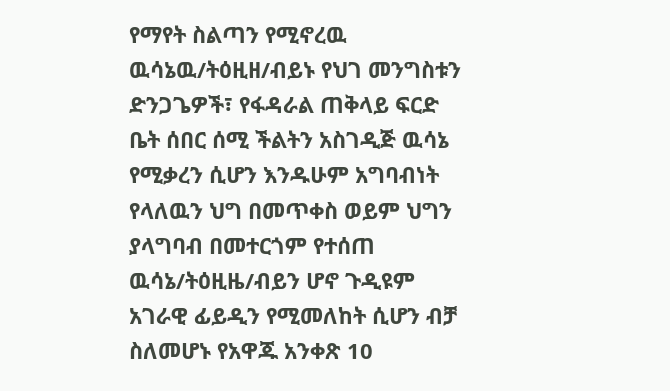የማየት ስልጣን የሚኖረዉ ዉሳኔዉ/ትዕዚዘ/ብይኑ የህገ መንግስቱን ድንጋጌዎች፣ የፋዳራል ጠቅላይ ፍርድ ቤት ሰበር ሰሚ ችልትን አስገዲጅ ዉሳኔ የሚቃረን ሲሆን እንዱሁም አግባብነት የላለዉን ህግ በመጥቀስ ወይም ህግን ያላግባብ በመተርጎም የተሰጠ ዉሳኔ/ትዕዚዜ/ብይን ሆኖ ጉዲዩም አገራዊ ፊይዲን የሚመለከት ሲሆን ብቻ ስለመሆኑ የአዋጁ አንቀጽ 10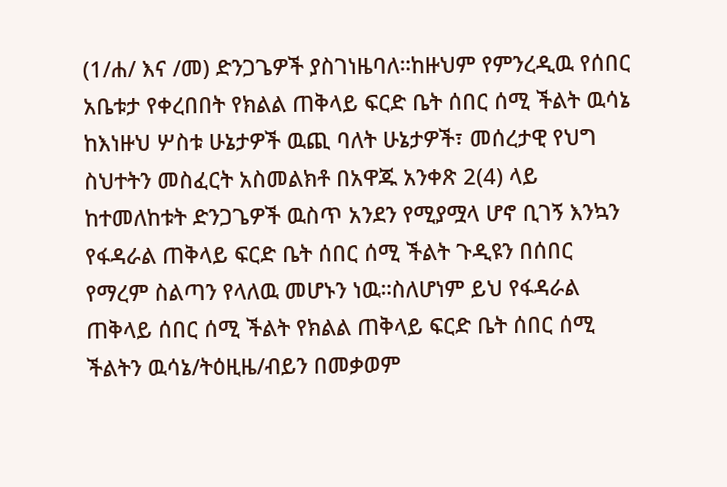(1/ሐ/ እና /መ) ድንጋጌዎች ያስገነዜባለ።ከዙህም የምንረዲዉ የሰበር አቤቱታ የቀረበበት የክልል ጠቅላይ ፍርድ ቤት ሰበር ሰሚ ችልት ዉሳኔ ከእነዙህ ሦስቱ ሁኔታዎች ዉጪ ባለት ሁኔታዎች፣ መሰረታዊ የህግ ስህተትን መስፈርት አስመልክቶ በአዋጁ አንቀጽ 2(4) ላይ ከተመለከቱት ድንጋጌዎች ዉስጥ አንደን የሚያሟላ ሆኖ ቢገኝ እንኳን የፋዳራል ጠቅላይ ፍርድ ቤት ሰበር ሰሚ ችልት ጉዲዩን በሰበር የማረም ስልጣን የላለዉ መሆኑን ነዉ።ስለሆነም ይህ የፋዳራል ጠቅላይ ሰበር ሰሚ ችልት የክልል ጠቅላይ ፍርድ ቤት ሰበር ሰሚ ችልትን ዉሳኔ/ትዕዚዜ/ብይን በመቃወም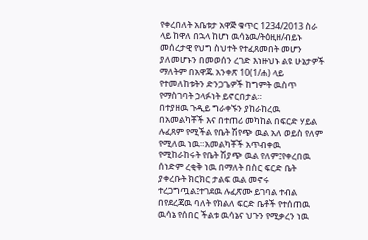የቀረበለት አቤቱታ አዋጅ ቁጥር 1234/2013 ስራ ላይ ከዋለ በኋላ ከሆነ ዉሳኔዉ/ትዕዚዘ/ብይኑ መሰረታዊ የህግ ስህተት የተፈጸመበት መሆን ያለመሆኑን በመወሰን ረገድ እነዙህኑ ልዩ ሁኔታዎች ማለትም በአዋጁ አንቀጽ 10(1/ሐ) ላይ የተመለከቱትን ድንጋጌዎች ከግምት ዉስጥ የማስገባት ኃላፉነት ይኖርበታል።
በተያዘዉ ጉዲይ ግራቀኙን ያከራከረዉ በአመልካቾች እና በተጠሪ መካከል በፍርድ ሃይል ሉፈጸም የሚችል የቤት ሽየጭ ዉል አለ ወይስ የለም የሚለዉ ነዉ።አመልካቾች አጥብቀዉ የሚከራከሩት የቤት ሽያጭ ዉል የለም፤የቀረበዉ ሰነድም ረቂቅ ነዉ በማለት በስር ፍርድ ቤት ያቀረቡት ክርክር ታልፍ ዉል መኖሩ ተረጋግጧል፤ተገደዉ ሉፈጽሙ ይገባል ተብል በየደረጃዉ ባለት የክልለ ፍርድ ቤቶች የተሰጠዉ ዉሳኔ የሰበር ችልቱ ዉሳኔና ህጉን የሚቃረን ነዉ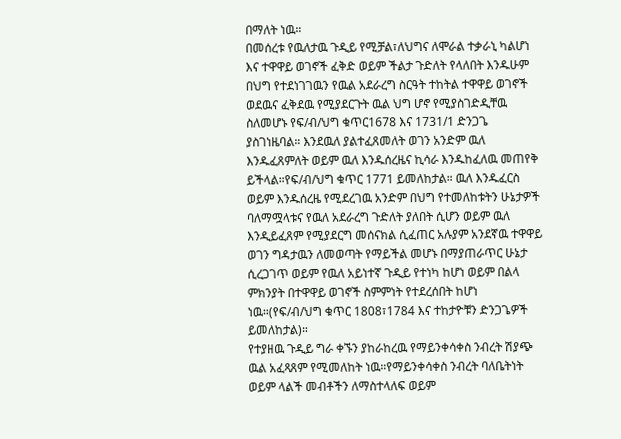በማለት ነዉ።
በመሰረቱ የዉለታዉ ጉዲይ የሚቻል፣ለህግና ለሞራል ተቃራኒ ካልሆነ እና ተዋዋይ ወገኖች ፈቅድ ወይም ችልታ ጉድለት የላለበት እንዱሁም በህግ የተደነገገዉን የዉል አደራረግ ስርዓት ተከትል ተዋዋይ ወገኖች ወደዉና ፈቅደዉ የሚያደርጉት ዉል ህግ ሆኖ የሚያስገድዲቸዉ ስለመሆኑ የፍ/ብ/ህግ ቁጥር1678 እና 1731/1 ድንጋጌ ያስገነዜባል። እንደዉለ ያልተፈጸመለት ወገን አንድም ዉለ እንዱፈጸምለት ወይም ዉለ እንዱሰረዜና ኪሳራ እንዱከፈለዉ መጠየቅ ይችላል።የፍ/ብ/ህግ ቁጥር 1771 ይመለከታል። ዉለ እንዱፈርስ ወይም እንዱሰረዜ የሚደረገዉ አንድም በህግ የተመለከቱትን ሁኔታዎች ባለማሟላቱና የዉለ አደራረግ ጉድለት ያለበት ሲሆን ወይም ዉለ እንዲይፈጸም የሚያደርግ መሰናክል ሲፈጠር አሉያም አንደኛዉ ተዋዋይ ወገን ግዳታዉን ለመወጣት የማይችል መሆኑ በማያጠራጥር ሁኔታ ሲረጋገጥ ወይም የዉለ አይነተኛ ጉዲይ የተነካ ከሆነ ወይም በልላ ምክንያት በተዋዋይ ወገኖች ስምምነት የተደረሰበት ከሆነ ነዉ።(የፍ/ብ/ህግ ቁጥር 1808፣1784 እና ተከታዮቹን ድንጋጌዎች ይመለከታል)።
የተያዘዉ ጉዲይ ግራ ቀኙን ያከራከረዉ የማይንቀሳቀስ ንብረት ሽያጭ ዉል አፈጻጸም የሚመለከት ነዉ።የማይንቀሳቀስ ንብረት ባለቤትነት ወይም ላልች መብቶችን ለማስተላለፍ ወይም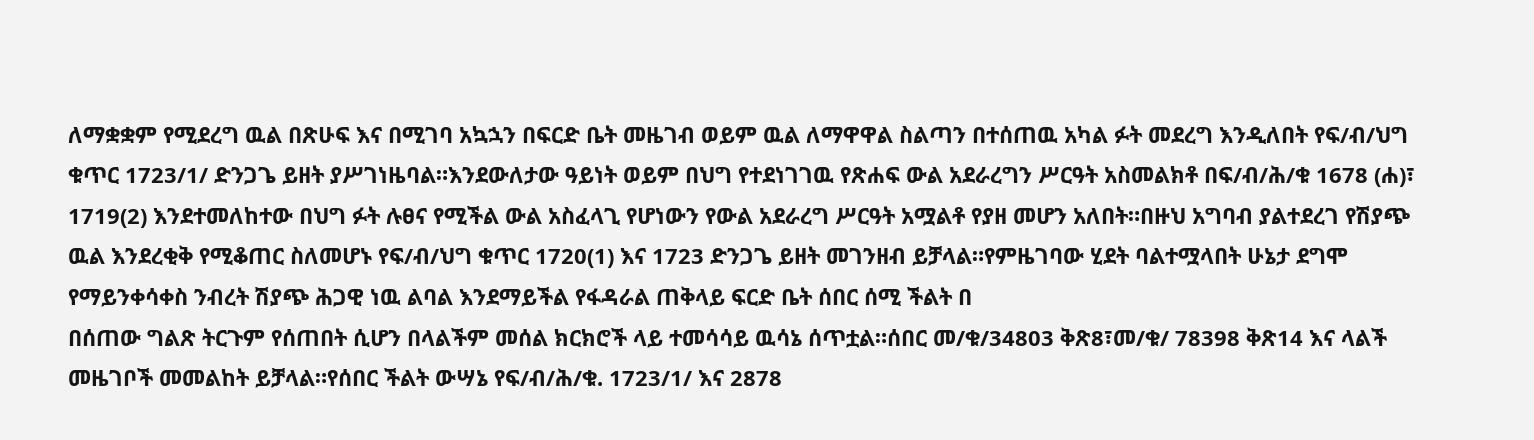ለማቋቋም የሚደረግ ዉል በጽሁፍ እና በሚገባ አኳኋን በፍርድ ቤት መዜገብ ወይም ዉል ለማዋዋል ስልጣን በተሰጠዉ አካል ፉት መደረግ እንዲለበት የፍ/ብ/ህግ ቁጥር 1723/1/ ድንጋጌ ይዘት ያሥገነዜባል።እንደውለታው ዓይነት ወይም በህግ የተደነገገዉ የጽሐፍ ውል አደራረግን ሥርዓት አስመልክቶ በፍ/ብ/ሕ/ቁ 1678 (ሐ)፣ 1719(2) እንደተመለከተው በህግ ፉት ሉፀና የሚችል ውል አስፈላጊ የሆነውን የውል አደራረግ ሥርዓት አሟልቶ የያዘ መሆን አለበት።በዙህ አግባብ ያልተደረገ የሽያጭ ዉል እንደረቂቅ የሚቆጠር ስለመሆኑ የፍ/ብ/ህግ ቁጥር 1720(1) እና 1723 ድንጋጌ ይዘት መገንዘብ ይቻላል።የምዜገባው ሂደት ባልተሟላበት ሁኔታ ደግሞ የማይንቀሳቀስ ንብረት ሽያጭ ሕጋዊ ነዉ ልባል እንደማይችል የፋዳራል ጠቅላይ ፍርድ ቤት ሰበር ሰሚ ችልት በ
በሰጠው ግልጽ ትርጉም የሰጠበት ሲሆን በላልችም መሰል ክርክሮች ላይ ተመሳሳይ ዉሳኔ ሰጥቷል።ሰበር መ/ቁ/34803 ቅጽ8፣መ/ቁ/ 78398 ቅጽ14 እና ላልች መዜገቦች መመልከት ይቻላል።የሰበር ችልት ውሣኔ የፍ/ብ/ሕ/ቁ. 1723/1/ እና 2878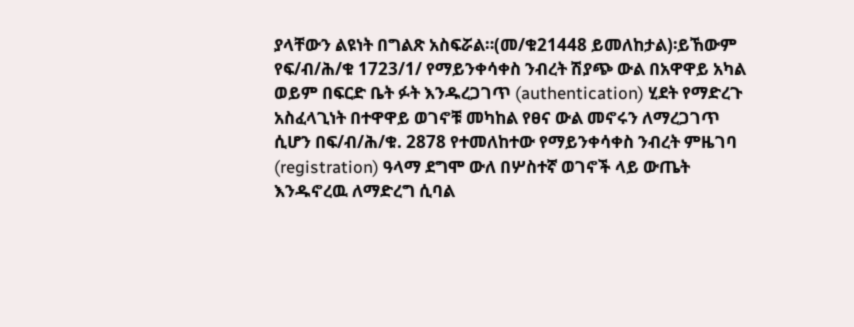ያላቸውን ልዩነት በግልጽ አስፍሯል።(መ/ቁ21448 ይመለከታል)፡ይኸውም የፍ/ብ/ሕ/ቁ 1723/1/ የማይንቀሳቀስ ንብረት ሽያጭ ውል በአዋዋይ አካል ወይም በፍርድ ቤት ፉት እንዱረጋገጥ (authentication) ሂደት የማድረጉ አስፈላጊነት በተዋዋይ ወገኖቹ መካከል የፀና ውል መኖሩን ለማረጋገጥ ሲሆን በፍ/ብ/ሕ/ቁ. 2878 የተመለከተው የማይንቀሳቀስ ንብረት ምዜገባ (registration) ዓላማ ደግሞ ውለ በሦስተኛ ወገኖች ላይ ውጤት እንዱኖረዉ ለማድረግ ሲባል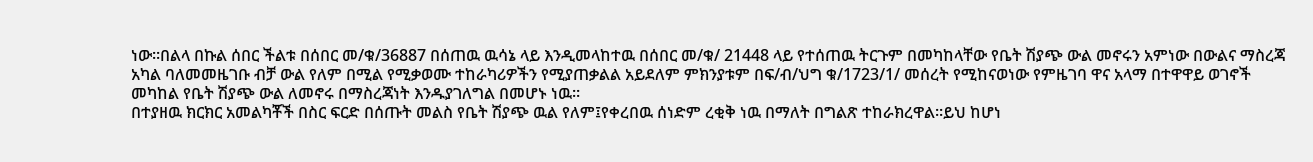ነው።በልላ በኩል ሰበር ችልቱ በሰበር መ/ቁ/36887 በሰጠዉ ዉሳኔ ላይ እንዲመላከተዉ በሰበር መ/ቁ/ 21448 ላይ የተሰጠዉ ትርጉም በመካከላቸው የቤት ሽያጭ ውል መኖሩን አምነው በውልና ማስረጃ አካል ባለመመዜገቡ ብቻ ውል የለም በሚል የሚቃወሙ ተከራካሪዎችን የሚያጠቃልል አይደለም ምክንያቱም በፍ/ብ/ህግ ቁ/1723/1/ መሰረት የሚከናወነው የምዜገባ ዋና አላማ በተዋዋይ ወገኖች መካከል የቤት ሽያጭ ውል ለመኖሩ በማስረጃነት እንዱያገለግል በመሆኑ ነዉ።
በተያዘዉ ክርክር አመልካቾች በስር ፍርድ በሰጡት መልስ የቤት ሽያጭ ዉል የለም፤የቀረበዉ ሰነድም ረቂቅ ነዉ በማለት በግልጽ ተከራክረዋል።ይህ ከሆነ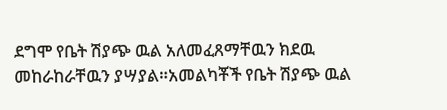ደግሞ የቤት ሽያጭ ዉል አለመፈጸማቸዉን ክደዉ መከራከራቸዉን ያሣያል።አመልካቾች የቤት ሽያጭ ዉል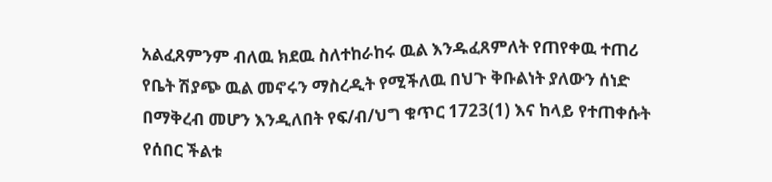አልፈጸምንም ብለዉ ክደዉ ስለተከራከሩ ዉል እንዱፈጸምለት የጠየቀዉ ተጠሪ የቤት ሽያጭ ዉል መኖሩን ማስረዲት የሚችለዉ በህጉ ቅቡልነት ያለውን ሰነድ በማቅረብ መሆን እንዲለበት የፍ/ብ/ህግ ቁጥር 1723(1) እና ከላይ የተጠቀሱት የሰበር ችልቱ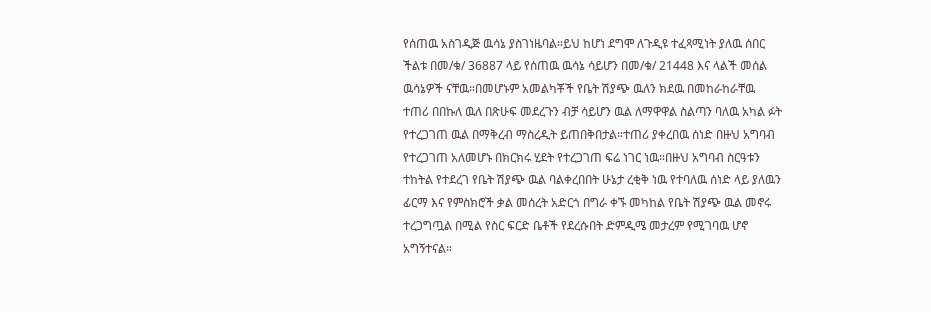የሰጠዉ አስገዲጅ ዉሳኔ ያስገነዜባል።ይህ ከሆነ ደግሞ ለጉዲዩ ተፈጻሚነት ያለዉ ሰበር ችልቱ በመ/ቁ/ 36887 ላይ የሰጠዉ ዉሳኔ ሳይሆን በመ/ቁ/ 21448 እና ላልች መሰል ዉሳኔዎች ናቸዉ።በመሆኑም አመልካቾች የቤት ሽያጭ ዉለን ክደዉ በመከራከራቸዉ ተጠሪ በበኩለ ዉለ በጽሁፍ መደረጉን ብቻ ሳይሆን ዉል ለማዋዋል ስልጣን ባለዉ አካል ፉት የተረጋገጠ ዉል በማቅረብ ማስረዲት ይጠበቅበታል።ተጠሪ ያቀረበዉ ሰነድ በዙህ አግባብ የተረጋገጠ አለመሆኑ በክርክሩ ሂደት የተረጋገጠ ፍሬ ነገር ነዉ።በዙህ አግባብ ስርዓቱን ተከትል የተደረገ የቤት ሽያጭ ዉል ባልቀረበበት ሁኔታ ረቂቅ ነዉ የተባለዉ ሰነድ ላይ ያለዉን ፊርማ እና የምስክሮች ቃል መሰረት አድርጎ በግራ ቀኙ መካከል የቤት ሽያጭ ዉል መኖሩ ተረጋግጧል በሚል የስር ፍርድ ቤቶች የደረሱበት ድምዲሜ መታረም የሚገባዉ ሆኖ አግኝተናል።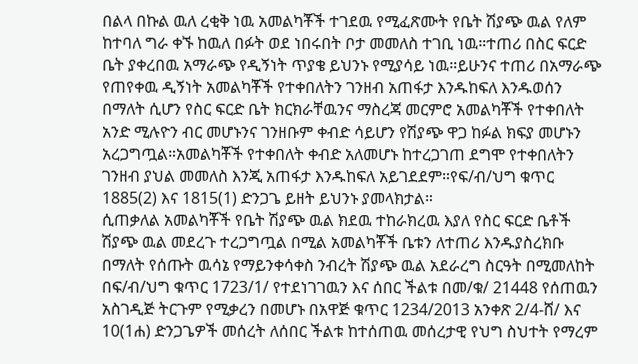በልላ በኩል ዉለ ረቂቅ ነዉ አመልካቾች ተገደዉ የሚፈጽሙት የቤት ሽያጭ ዉል የለም ከተባለ ግራ ቀኙ ከዉለ በፉት ወደ ነበሩበት ቦታ መመለስ ተገቢ ነዉ።ተጠሪ በስር ፍርድ ቤት ያቀረበዉ አማራጭ የዲኝነት ጥያቄ ይህንኑ የሚያሳይ ነዉ።ይሁንና ተጠሪ በአማራጭ የጠየቀዉ ዲኝነት አመልካቾች የተቀበለትን ገንዘብ አጠፋታ እንዱከፍለ እንዱወሰን በማለት ሲሆን የስር ፍርድ ቤት ክርክራቸዉንና ማስረጃ መርምሮ አመልካቾች የተቀበለት አንድ ሚሉዮን ብር መሆኑንና ገንዘቡም ቀብድ ሳይሆን የሽያጭ ዋጋ ከፉል ክፍያ መሆኑን አረጋግጧል።አመልካቾች የተቀበለት ቀብድ አለመሆኑ ከተረጋገጠ ደግሞ የተቀበለትን ገንዘብ ያህል መመለስ እንጂ አጠፋታ እንዱከፍለ አይገደደም።የፍ/ብ/ህግ ቁጥር 1885(2) እና 1815(1) ድንጋጌ ይዘት ይህንኑ ያመላክታል።
ሲጠቃለል አመልካቾች የቤት ሽያጭ ዉል ክደዉ ተከራክረዉ እያለ የስር ፍርድ ቤቶች ሽያጭ ዉል መደረጉ ተረጋግጧል በሚል አመልካቾች ቤቱን ለተጠሪ እንዱያስረክቡ በማለት የሰጡት ዉሳኔ የማይንቀሳቀስ ንብረት ሽያጭ ዉል አደራረግ ስርዓት በሚመለከት በፍ/ብ/ህግ ቁጥር 1723/1/ የተደነገገዉን እና ሰበር ችልቱ በመ/ቁ/ 21448 የሰጠዉን አስገዲጅ ትርጉም የሚቃረን በመሆኑ በአዋጅ ቁጥር 1234/2013 አንቀጽ 2/4-ሸ/ እና 10(1ሐ) ድንጋጌዎች መሰረት ለሰበር ችልቱ ከተሰጠዉ መሰረታዊ የህግ ስህተት የማረም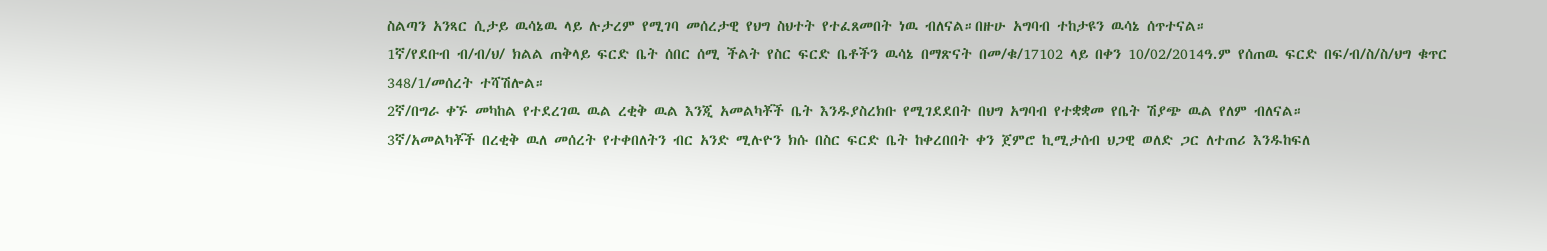ስልጣን አንጻር ሲታይ ዉሳኔዉ ላይ ሉታረም የሚገባ መሰረታዊ የህግ ስህተት የተፈጸመበት ነዉ ብለናል።በዙሁ አግባብ ተከታዩን ዉሳኔ ሰጥተናል።
1ኛ/የደቡብ ብ/ብ/ህ/ ክልል ጠቅላይ ፍርድ ቤት ሰበር ሰሚ ችልት የስር ፍርድ ቤቶችን ዉሳኔ በማጽናት በመ/ቁ/17102 ላይ በቀን 10/02/2014ዓ.ም የሰጠዉ ፍርድ በፍ/ብ/ስ/ስ/ህግ ቁጥር 348/1/መሰረት ተሻሽሎል።
2ኛ/በግራ ቀኙ መካከል የተደረገዉ ዉል ረቂቅ ዉል እንጂ አመልካቾች ቤት እንዱያስረክቡ የሚገደደበት በህግ አግባብ የተቋቋመ የቤት ሽያጭ ዉል የለም ብለናል።
3ኛ/አመልካቾች በረቂቅ ዉለ መሰረት የተቀበለትን ብር አንድ ሚሉዮን ክሱ በስር ፍርድ ቤት ከቀረበበት ቀን ጀምሮ ኪሚታሰብ ህጋዊ ወለድ ጋር ለተጠሪ እንዱከፍለ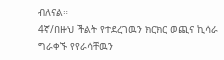ብለናል።
4ኛ/በዙህ ችልት የተደረገዉን ክርክር ወጪና ኪሳራ ግራቀኙ የየራሳቸዉን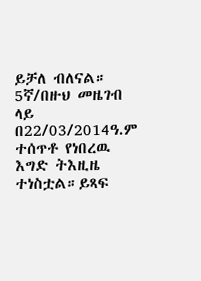ይቻለ ብለናል።
5ኛ/በዙህ መዜገብ ላይ በ22/03/2014ዓ.ም ተሰጥቶ የነበረዉ እግድ ትእዚዜ ተነስቷል።ይጻፍ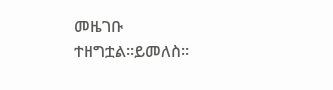መዜገቡ ተዘግቷል።ይመለስ።